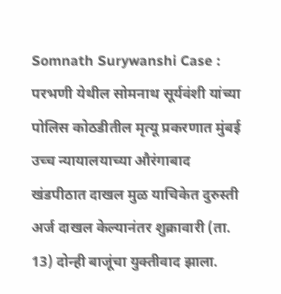Somnath Surywanshi Case : परभणी येथील सोमनाथ सूर्यवंशी यांच्या पोलिस कोठडीतील मृत्यू प्रकरणात मुंबई उच्च न्यायालयाच्या औरंगाबाद खंडपीठात दाखल मुळ याचिकेत दुरुस्ती अर्ज दाखल केल्यानंतर शुक्रावारी (ता. 13) दोन्ही बाजूंचा युक्तीवाद झाला.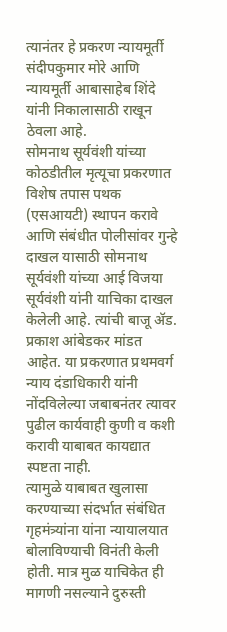त्यानंतर हे प्रकरण न्यायमूर्ती संदीपकुमार मोरे आणि न्यायमूर्ती आबासाहेब शिंदे यांनी निकालासाठी राखून ठेवला आहे.
सोमनाथ सूर्यवंशी यांच्या कोठडीतील मृत्यूचा प्रकरणात विशेष तपास पथक (एसआयटी) स्थापन करावे आणि संबंधीत पोलीसांवर गुन्हे दाखल यासाठी सोमनाथ सूर्यवंशी यांच्या आई विजया सूर्यवंशी यांनी याचिका दाखल केलेली आहे. त्यांची बाजू ॲड. प्रकाश आंबेडकर मांडत आहेत. या प्रकरणात प्रथमवर्ग न्याय दंडाधिकारी यांनी नोंदविलेल्या जबाबनंतर त्यावर पुढील कार्यवाही कुणी व कशी करावी याबाबत कायद्यात स्पष्टता नाही.
त्यामुळे याबाबत खुलासा करण्याच्या संदर्भात संबंधित गृहमंत्र्यांना यांना न्यायालयात बोलाविण्याची विनंती केली होती. मात्र मुळ याचिकेत ही मागणी नसल्याने दुरुस्ती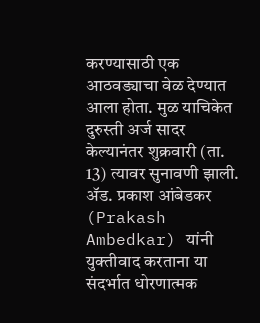करण्यासाठी एक आठवड्याचा वेळ देण्यात आला होता. मुळ याचिकेत दुरुस्ती अर्ज सादर केल्यानंतर शुक्रवारी (ता. 13) त्यावर सुनावणी झाली. ॲड. प्रकाश आंबेडकर (Prakash Ambedkar) यांनी युक्तीवाद करताना या संदर्भात धोरणात्मक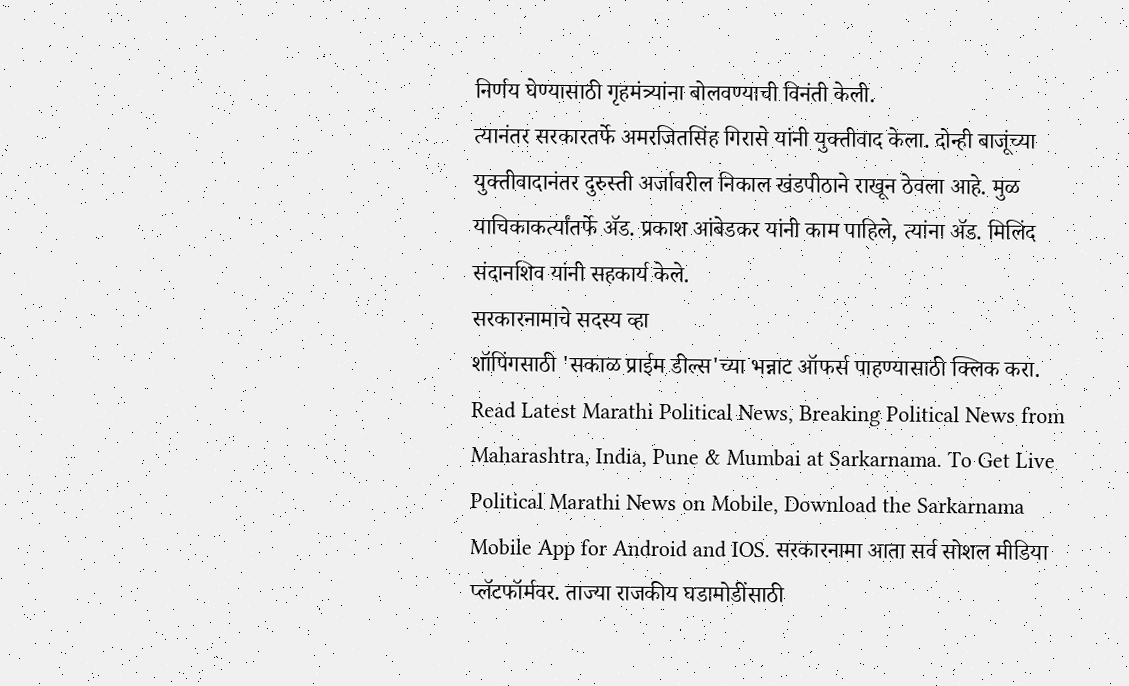निर्णय घेण्यासाठी गृहमंत्र्यांना बोलवण्याची विनंती केली.
त्यानंतर सरकारतर्फे अमरजितसिंह गिरासे यांनी युक्तीवाद केला. दोन्ही बाजूंच्या युक्तीवादानंतर दुरुस्ती अर्जावरील निकाल खंडपीठाने राखून ठेवला आहे. मुळ याचिकाकर्त्यांतर्फे ॲड. प्रकाश आंबेडकर यांनी काम पाहिले, त्यांना ॲड. मिलिंद संदानशिव यांनी सहकार्य केले.
सरकारनामाचे सदस्य व्हा
शॉपिंगसाठी 'सकाळ प्राईम डील्स'च्या भन्नाट ऑफर्स पाहण्यासाठी क्लिक करा.
Read Latest Marathi Political News, Breaking Political News from Maharashtra, India, Pune & Mumbai at Sarkarnama. To Get Live Political Marathi News on Mobile, Download the Sarkarnama Mobile App for Android and IOS. सरकारनामा आता सर्व सोशल मीडिया प्लॅटफॉर्मवर. ताज्या राजकीय घडामोडींसाठी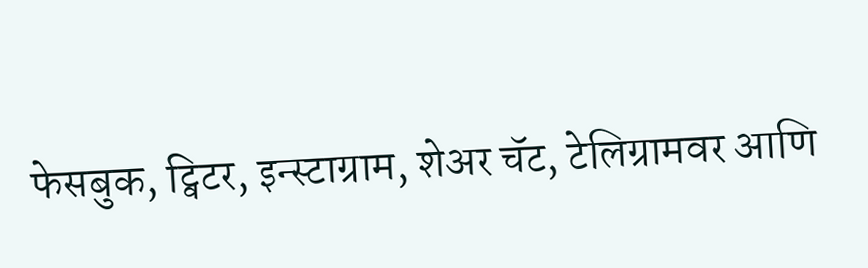फेसबुक, ट्विटर, इन्स्टाग्राम, शेअर चॅट, टेलिग्रामवर आणि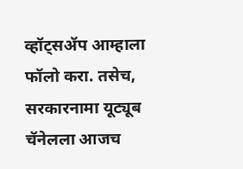व्हॉट्सॲप आम्हाला फॉलो करा. तसेच, सरकारनामा यूट्यूब चॅनेलला आजच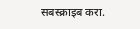सबस्क्राइब करा.